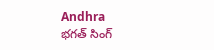Andhra
భగత్ సింగ్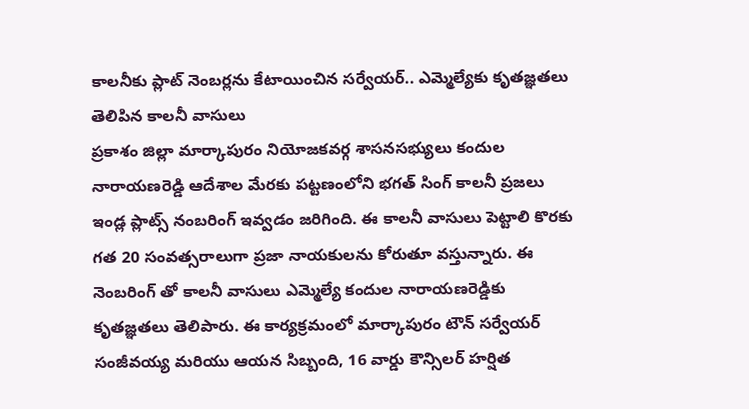కాలనీకు ప్లాట్ నెంబర్లను కేటాయించిన సర్వేయర్.. ఎమ్మెల్యేకు కృతజ్ఞతలు తెలిపిన కాలనీ వాసులు
ప్రకాశం జిల్లా మార్కాపురం నియోజకవర్గ శాసనసభ్యులు కందుల నారాయణరెడ్డి ఆదేశాల మేరకు పట్టణంలోని భగత్ సింగ్ కాలనీ ప్రజలు ఇండ్ల ప్లాట్స్ నంబరింగ్ ఇవ్వడం జరిగింది. ఈ కాలనీ వాసులు పెట్టాలి కొరకు గత 20 సంవత్సరాలుగా ప్రజా నాయకులను కోరుతూ వస్తున్నారు. ఈ నెంబరింగ్ తో కాలనీ వాసులు ఎమ్మెల్యే కందుల నారాయణరెడ్డికు కృతజ్ఞతలు తెలిపారు. ఈ కార్యక్రమంలో మార్కాపురం టౌన్ సర్వేయర్ సంజీవయ్య మరియు ఆయన సిబ్బంది, 16 వార్డు కౌన్సిలర్ హర్షిత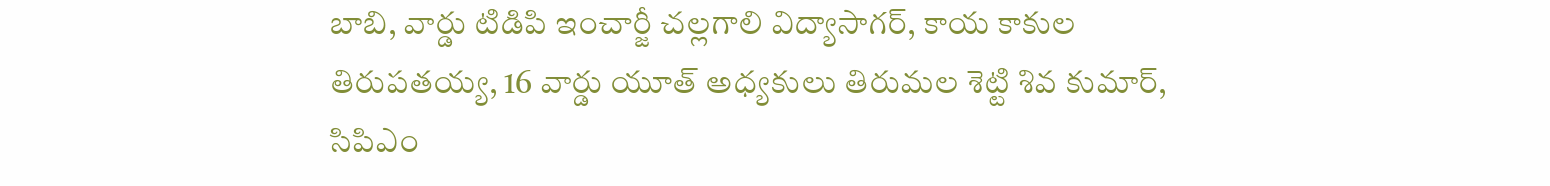బాబి, వార్డు టిడిపి ఇంచార్జీ చల్లగాలి విద్యాసాగర్, కాయ కాకుల తిరుపతయ్య, 16 వార్డు యూత్ అధ్యకులు తిరుమల శెట్టి శివ కుమార్, సిపిఎం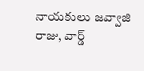నాయకులు జవ్వాజి రాజు, వార్డ్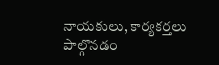నాయకులు, కార్యకర్తలు పాల్గొనడం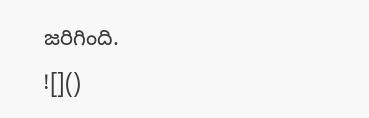జరిగింది.
![]()